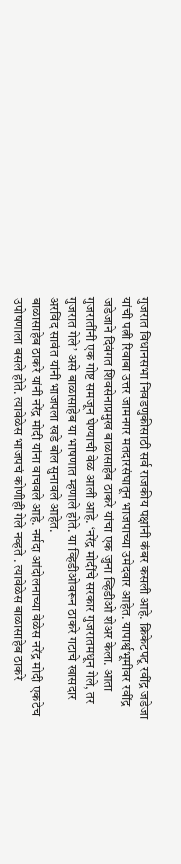गुजरात विधानसभा निवडणुकीसाठी सर्व राजकीय पक्षांनी कंबर कसली आहे. क्रिकेटपटू रवींद्र जडेजा यांची पत्नी रिवाबा उत्तर जामनगर मतदारसंघातून भाजपाच्या उमेदवार आहेत. यापार्श्वभूमीवर रवींद्र जडेजाने दिवंगत शिवसेनाप्रमुख बाळासाहेब ठाकरे यांचा एक जुना व्हिडीओ शेअर केला. आता गुजरातींनी एक गोष्ट समजून घेण्याची वेळ आली आहे. ‘नरेंद्र मोदींचे सरकार गुजरातमधून गेले, तर गुजरात गेले’ असे बाळासाहेब या भाषणात म्हणाले होते. या व्हिडीओवरून ठाकरे गटाचे खासदार अरविंद सावंत यांनी भाजपला खडे बोल सुनावले आहेत.
बाळासाहेब ठाकरे यांनी नरेंद्र मोदी यांना वाचवले आहे. नर्मदा आंदोलनाच्या वेळेस नरेंद्र मोदी एकटेच उपोषणाला बसले होते. त्यावेळेस भाजपचं कोणीही गेले नव्हते . त्यावेळेस बाळासाहेब ठाकरे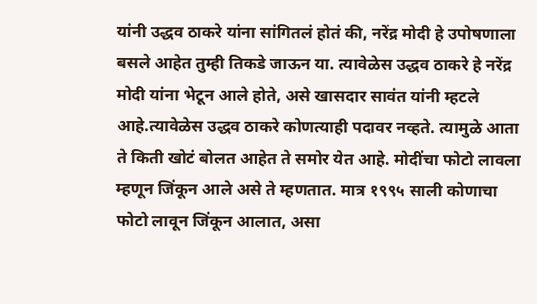यांनी उद्धव ठाकरे यांना सांगितलं होतं की, नरेंद्र मोदी हे उपोषणाला बसले आहेत तुम्ही तिकडे जाऊन या. त्यावेळेस उद्धव ठाकरे हे नरेंद्र मोदी यांना भेटून आले होते, असे खासदार सावंत यांनी म्हटले आहे.त्यावेळेस उद्धव ठाकरे कोणत्याही पदावर नव्हते. त्यामुळे आता ते किती खोटं बोलत आहेत ते समोर येत आहे. मोदींचा फोटो लावला म्हणून जिंकून आले असे ते म्हणतात. मात्र १९९५ साली कोणाचा फोटो लावून जिंकून आलात, असा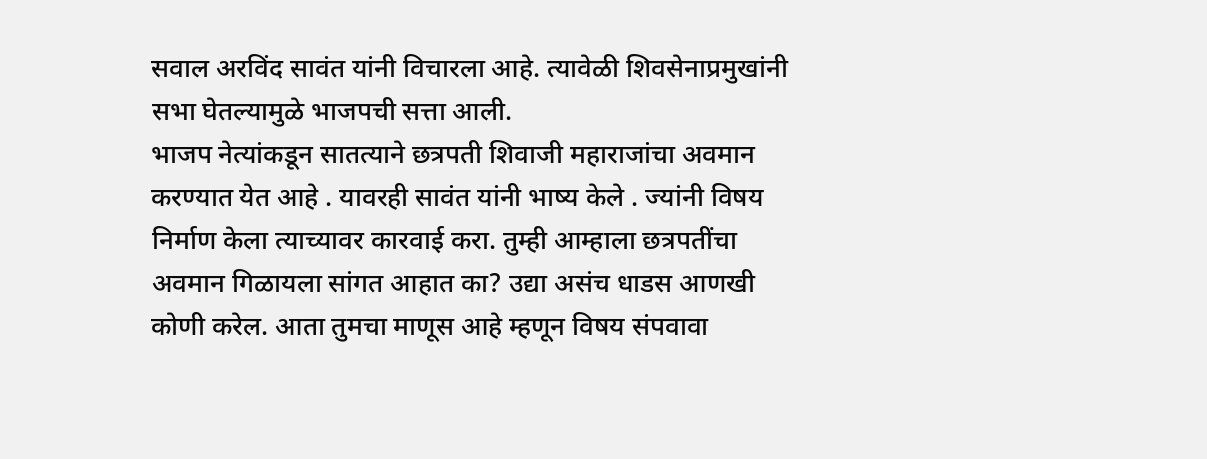सवाल अरविंद सावंत यांनी विचारला आहे. त्यावेळी शिवसेनाप्रमुखांनी सभा घेतल्यामुळे भाजपची सत्ता आली.
भाजप नेत्यांकडून सातत्याने छत्रपती शिवाजी महाराजांचा अवमान करण्यात येत आहे . यावरही सावंत यांनी भाष्य केले . ज्यांनी विषय निर्माण केला त्याच्यावर कारवाई करा. तुम्ही आम्हाला छत्रपतींचा अवमान गिळायला सांगत आहात का? उद्या असंच धाडस आणखी कोणी करेल. आता तुमचा माणूस आहे म्हणून विषय संपवावा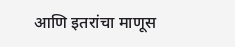आणि इतरांचा माणूस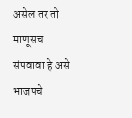असेल तर तो माणूसच संपवावा हे असे भाजपचे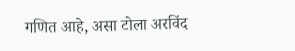गणित आहे, असा टोला अरविंद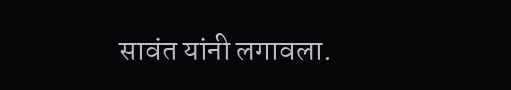सावंत यांनी लगावला.